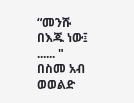“መንሹ በእጁ ነው፤ ...... "
በስመ አብ ወወልድ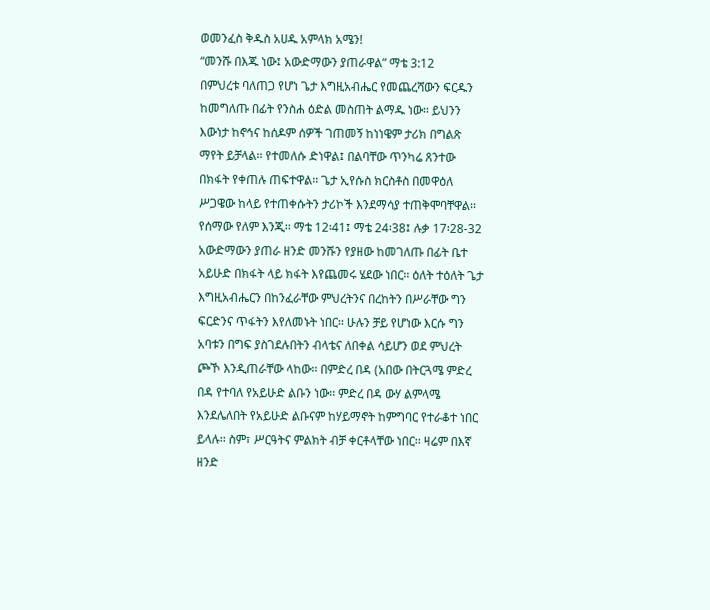ወመንፈስ ቅዱስ አሀዱ አምላክ አሜን!
“መንሹ በእጁ ነው፤ አውድማውን ያጠራዋል” ማቴ 3:12
በምህረቱ ባለጠጋ የሆነ ጌታ እግዚአብሔር የመጨረሻውን ፍርዱን ከመግለጡ በፊት የንስሐ ዕድል መስጠት ልማዱ ነው፡፡ ይህንን እውነታ ከኖኅና ከሰዶም ሰዎች ገጠመኝ ከነነዌም ታሪክ በግልጽ ማየት ይቻላል፡፡ የተመለሱ ድነዋል፤ በልባቸው ጥንካሬ ጸንተው በክፋት የቀጠሉ ጠፍተዋል፡፡ ጌታ ኢየሱስ ክርስቶስ በመዋዕለ ሥጋዌው ከላይ የተጠቀሱትን ታሪኮች እንደማሳያ ተጠቅሞባቸዋል፡፡ የሰማው የለም እንጂ፡፡ ማቴ 12፡41፤ ማቴ 24፡38፤ ሉቃ 17፡28-32
አውድማውን ያጠራ ዘንድ መንሹን የያዘው ከመገለጡ በፊት ቤተ አይሁድ በክፋት ላይ ክፋት እየጨመሩ ሄደው ነበር፡፡ ዕለት ተዕለት ጌታ እግዚአብሔርን በከንፈራቸው ምህረትንና በረከትን በሥራቸው ግን ፍርድንና ጥፋትን እየለመኑት ነበር፡፡ ሁሉን ቻይ የሆነው እርሱ ግን አባቱን በግፍ ያስገደሉበትን ብላቴና ለበቀል ሳይሆን ወደ ምህረት ጮኾ እንዲጠራቸው ላከው፡፡ በምድረ በዳ (አበው በትርጓሜ ምድረ በዳ የተባለ የአይሁድ ልቡን ነው፡፡ ምድረ በዳ ውሃ ልምላሜ እንደሌለበት የአይሁድ ልቡናም ከሃይማኖት ከምግባር የተራቆተ ነበር ይላሉ፡፡ ስም፣ ሥርዓትና ምልክት ብቻ ቀርቶላቸው ነበር፡፡ ዛሬም በእኛ ዘንድ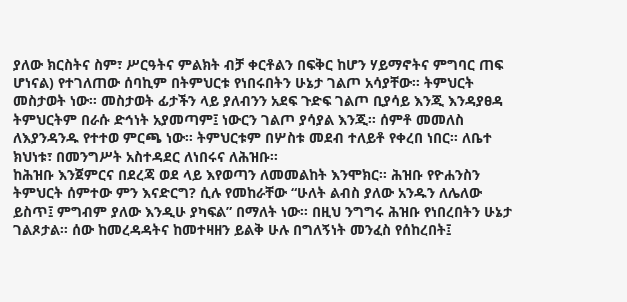ያለው ክርስትና ስም፣ ሥርዓትና ምልክት ብቻ ቀርቶልን በፍቅር ከሆን ሃይማኖትና ምግባር ጠፍ ሆነናል) የተገለጠው ሰባኪም በትምህርቱ የነበሩበትን ሁኔታ ገልጦ አሳያቸው፡፡ ትምህርት መስታወት ነው፡፡ መስታወት ፊታችን ላይ ያለብንን አደፍ ጉድፍ ገልጦ ቢያሳይ እንጂ እንዳያፀዳ ትምህርትም በራሱ ድኅነት አያመጣም፤ ነውርን ገልጦ ያሳያል እንጂ፡፡ ሰምቶ መመለስ ለእያንዳንዱ የተተወ ምርጫ ነው፡፡ ትምህርቱም በሦስቱ መደብ ተለይቶ የቀረበ ነበር፡፡ ለቤተ ክህነቱ፣ በመንግሥት አስተዳደር ለነበሩና ለሕዝቡ፡፡
ከሕዝቡ እንጀምርና በደረጃ ወደ ላይ እየወጣን ለመመልከት እንሞክር፡፡ ሕዝቡ የዮሐንስን ትምህርት ሰምተው ምን እናድርግ? ሲሉ የመከራቸው “ሁለት ልብስ ያለው አንዱን ለሌለው ይስጥ፤ ምግብም ያለው እንዲሁ ያካፍል” በማለት ነው፡፡ በዚህ ንግግሩ ሕዝቡ የነበረበትን ሁኔታ ገልጾታል፡፡ ሰው ከመረዳዳትና ከመተዛዘን ይልቅ ሁሉ በግለኝነት መንፈስ የሰከረበት፤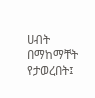ሀብት በማከማቸት የታወረበት፤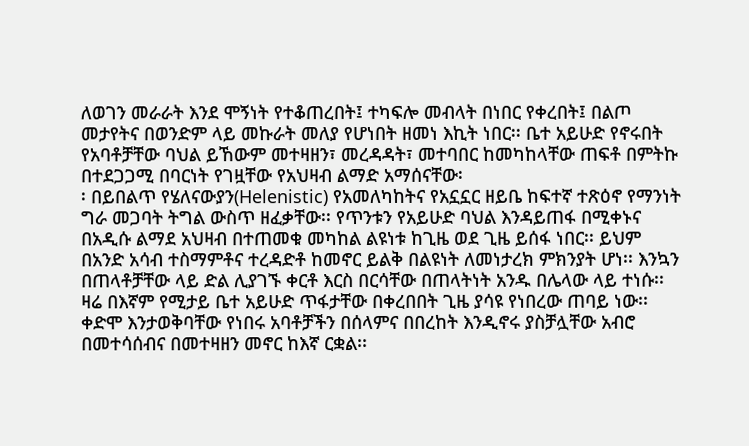ለወገን መራራት እንደ ሞኝነት የተቆጠረበት፤ ተካፍሎ መብላት በነበር የቀረበት፤ በልጦ መታየትና በወንድም ላይ መኩራት መለያ የሆነበት ዘመነ እኪት ነበር፡፡ ቤተ አይሁድ የኖሩበት የአባቶቻቸው ባህል ይኸውም መተዛዘን፣ መረዳዳት፣ መተባበር ከመካከላቸው ጠፍቶ በምትኩ በተደጋጋሚ በባርነት የገዟቸው የአህዛብ ልማድ አማሰናቸው፡
፡ በይበልጥ የሄለናውያን(Helenistic) የአመለካከትና የአኗኗር ዘይቤ ከፍተኛ ተጽዕኖ የማንነት ግራ መጋባት ትግል ውስጥ ዘፈቃቸው፡፡ የጥንቱን የአይሁድ ባህል እንዳይጠፋ በሚቀኑና በአዲሱ ልማደ አህዛብ በተጠመቁ መካከል ልዩነቱ ከጊዜ ወደ ጊዜ ይሰፋ ነበር፡፡ ይህም በአንድ አሳብ ተስማምቶና ተረዳድቶ ከመኖር ይልቅ በልዩነት ለመነታረክ ምክንያት ሆነ፡፡ እንኳን በጠላቶቻቸው ላይ ድል ሊያገኙ ቀርቶ እርስ በርሳቸው በጠላትነት አንዱ በሌላው ላይ ተነሱ፡፡ ዛሬ በእኛም የሚታይ ቤተ አይሁድ ጥፋታቸው በቀረበበት ጊዜ ያሳዩ የነበረው ጠባይ ነው፡፡ ቀድሞ እንታወቅባቸው የነበሩ አባቶቻችን በሰላምና በበረከት እንዲኖሩ ያስቻሏቸው አብሮ በመተሳሰብና በመተዛዘን መኖር ከእኛ ርቋል፡፡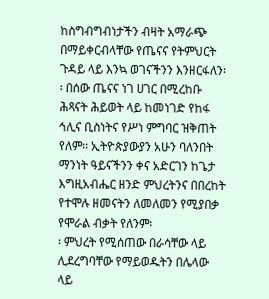ከስግብግብነታችን ብዛት አማራጭ በማይቀርብላቸው የጤናና የትምህርት ጉዳይ ላይ እንኳ ወገናችንን እንዘርፋለን፡፡ በሰው ጤናና ነገ ሀገር በሚረከቡ ሕጻናት ሕይወት ላይ ከመነገድ የከፋ ኅሊና ቢስነትና የሥነ ምግባር ዝቅጠት የለም፡፡ ኢትዮጵያውያን አሁን ባለንበት ማንነት ዓይናችንን ቀና አድርገን ከጌታ እግዚአብሔር ዘንድ ምህረትንና በበረከት የተሞሉ ዘመናትን ለመለመን የሚያበቃ የሞራል ብቃት የለንም፡
፡ ምህረት የሚሰጠው በራሳቸው ላይ ሊደረግባቸው የማይወዱትን በሌላው ላይ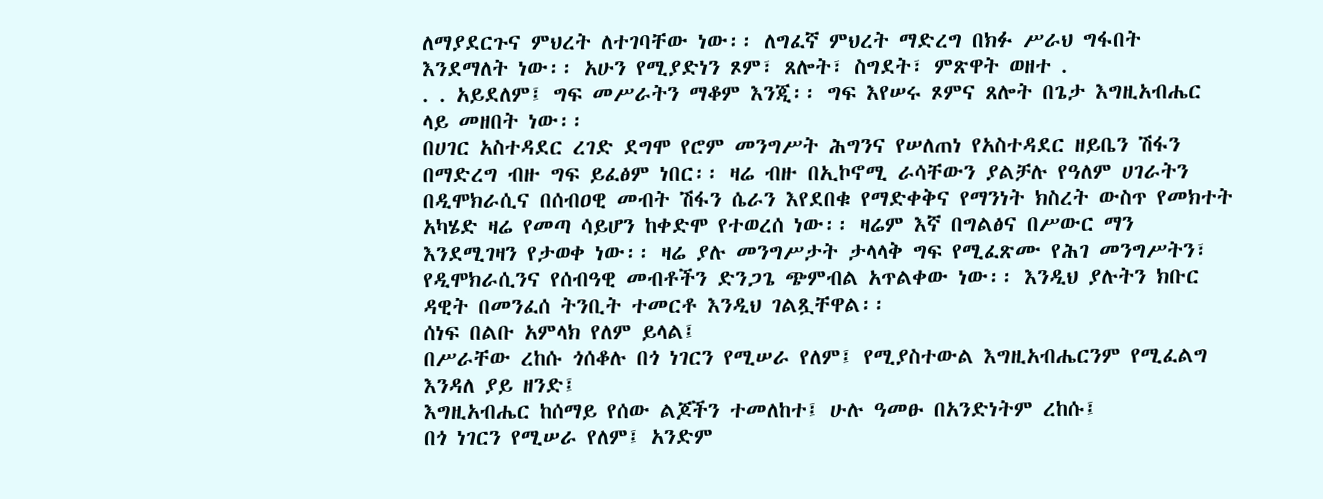ለማያደርጉና ምህረት ለተገባቸው ነው፡፡ ለግፈኛ ምህረት ማድረግ በክፉ ሥራህ ግፋበት እንደማለት ነው፡፡ አሁን የሚያድነን ጾም፣ ጸሎት፣ ስግደት፣ ምጽዋት ወዘተ .
. . አይደለም፤ ግፍ መሥራትን ማቆም እንጂ፡፡ ግፍ እየሠሩ ጾምና ጸሎት በጌታ እግዚአብሔር ላይ መዘበት ነው፡፡
በሀገር አስተዳደር ረገድ ደግሞ የሮም መንግሥት ሕግንና የሠለጠነ የአስተዳደር ዘይቤን ሽፋን በማድረግ ብዙ ግፍ ይፈፅም ነበር፡፡ ዛሬ ብዙ በኢኮኖሚ ራሳቸውን ያልቻሉ የዓለም ሀገራትን በዲሞክራሲና በሰብዐዊ መብት ሽፋን ሴራን እየደበቁ የማድቀቅና የማንነት ክስረት ውስጥ የመክተት አካሄድ ዛሬ የመጣ ሳይሆን ከቀድሞ የተወረሰ ነው፡፡ ዛሬም እኛ በግልፅና በሥውር ማን እንደሚገዛን የታወቀ ነው፡፡ ዛሬ ያሉ መንግሥታት ታላላቅ ግፍ የሚፈጽሙ የሕገ መንግሥትን፣ የዲሞክራሲንና የሰብዓዊ መብቶችን ድንጋጌ ጭምብል አጥልቀው ነው፡፡ እንዲህ ያሉትን ክቡር ዳዊት በመንፈሰ ትንቢት ተመርቶ እንዲህ ገልጿቸዋል፡፡
ሰነፍ በልቡ አምላክ የለም ይላል፤
በሥራቸው ረከሱ ጎሰቆሉ በጎ ነገርን የሚሠራ የለም፤ የሚያስተውል እግዚአብሔርንም የሚፈልግ እንዳለ ያይ ዘንድ፤
እግዚአብሔር ከሰማይ የሰው ልጆችን ተመለከተ፤ ሁሉ ዓመፁ በአንድነትም ረከሱ፤
በጎ ነገርን የሚሠራ የለም፤ አንድም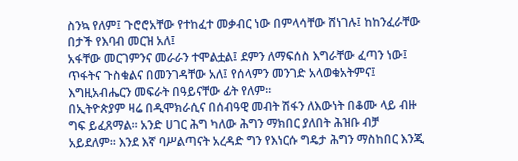ስንኳ የለም፤ ጉሮሮአቸው የተከፈተ መቃብር ነው በምላሳቸው ሸነገሉ፤ ከከንፈራቸው በታች የእባብ መርዝ አለ፤
አፋቸው መርገምንና መራራን ተሞልቷል፤ ደምን ለማፍሰስ እግራቸው ፈጣን ነው፤ ጥፋትና ጉስቁልና በመንገዳቸው አለ፤ የሰላምን መንገድ አላወቁአትምና፤
እግዚአብሔርን መፍራት በዓይናቸው ፊት የለም፡፡
በኢትዮጵያም ዛሬ በዲሞክራሲና በሰብዓዊ መብት ሽፋን ለእውነት በቆሙ ላይ ብዙ ግፍ ይፈጸማል፡፡ አንድ ሀገር ሕግ ካለው ሕግን ማክበር ያለበት ሕዝቡ ብቻ አይደለም፡፡ እንደ እኛ ባሥልጣናት አረዳድ ግን የእነርሱ ግዴታ ሕግን ማስከበር እንጂ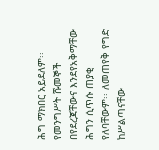ሕግ ማክበር አይደለም፡፡ የመንግሥት ሹመኞች በየደረጃቸውና እንደየአቅማቸው ሕግን ሲጥሱ ጠያቂ የለባቸውም፡፡ ለመጠየቅ የግድ ከሥልጣናቸው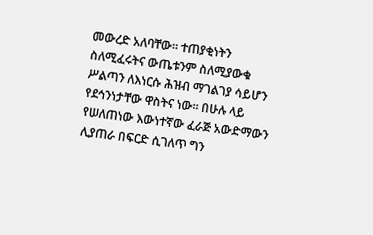መውረድ አለባቸው፡፡ ተጠያቂነትን ስለሚፈሩትና ውጤቱንም ስለሚያውቁ ሥልጣን ለእነርሱ ሕዝብ ማገልገያ ሳይሆን የደኅንነታቸው ዋስትና ነው፡፡ በሁሉ ላይ የሠለጠነው እውነተኛው ፈራጅ አውድማውን ሊያጠራ በፍርድ ሲገለጥ ግን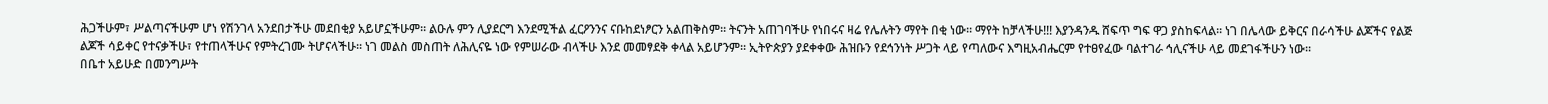ሕጋችሁም፣ ሥልጣናችሁም ሆነ የሽንገላ አንደበታችሁ መደበቂያ አይሆኗችሁም፡፡ ልዑሉ ምን ሊያደርግ እንደሚችል ፈርዖንንና ናቡከደነፆርን አልጠቅስም፡፡ ትናንት አጠገባችሁ የነበሩና ዛሬ የሌሉትን ማየት በቂ ነው፡፡ ማየት ከቻላችሁ!!! እያንዳንዱ ሸፍጥ ግፍ ዋጋ ያስከፍላል፡፡ ነገ በሌላው ይቅርና በራሳችሁ ልጆችና የልጅ ልጆች ሳይቀር የተናቃችሁ፣ የተጠላችሁና የምትረገሙ ትሆናላችሁ፡፡ ነገ መልስ መስጠት ለሕሊናዬ ነው የምሠራው ብላችሁ እንደ መመፃደቅ ቀላል አይሆንም፡፡ ኢትዮጵያን ያደቀቀው ሕዝቡን የደኅንነት ሥጋት ላይ የጣለውና እግዚአብሔርም የተፀየፈው ባልተገራ ኅሊናችሁ ላይ መደገፋችሁን ነው፡፡
በቤተ አይሁድ በመንግሥት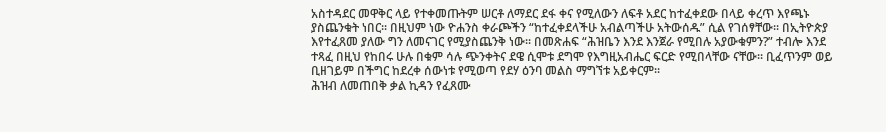አስተዳደር መዋቅር ላይ የተቀመጡትም ሠርቶ ለማደር ደፋ ቀና የሚለውን ለፍቶ አደር ከተፈቀደው በላይ ቀረጥ እየጫኑ ያስጨንቁት ነበር፡፡ በዚህም ነው ዮሐንስ ቀራጮችን “ከተፈቀደላችሁ አብልጣችሁ አትውሰዱ” ሲል የገሰፃቸው፡፡ በኢትዮጵያ እየተፈጸመ ያለው ግን ለመናገር የሚያስጨንቅ ነው፡፡ በመጽሐፍ “ሕዝቤን እንደ እንጀራ የሚበሉ አያውቁምን?” ተብሎ እንደ ተጻፈ በዚህ የከበሩ ሁሉ በቁም ሳሉ ጭንቀትና ደዌ ሲሞቱ ደግሞ የእግዚአብሔር ፍርድ የሚበላቸው ናቸው፡፡ ቢፈጥንም ወይ ቢዘገይም በችግር ከደረቀ ሰውነቱ የሚወጣ የደሃ ዕንባ መልስ ማግኘቱ አይቀርም፡፡
ሕዝብ ለመጠበቅ ቃል ኪዳን የፈጸሙ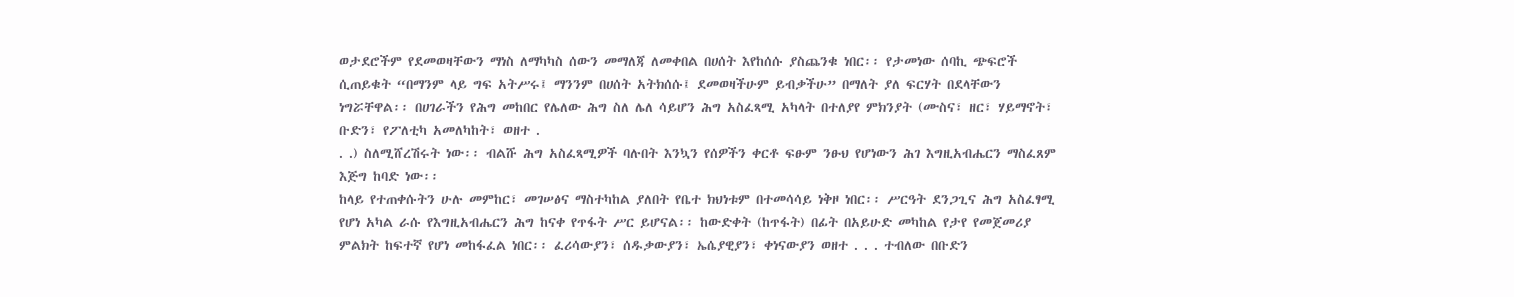ወታደሮችም የደመወዛቸውን ማነስ ለማካካስ ሰውን መማለጃ ለመቀበል በሀሰት እየከሰሱ ያስጨንቁ ነበር፡፡ የታመነው ሰባኪ ጭፍሮች ሲጠይቁት “በማንም ላይ ግፍ አትሥሩ፤ ማንንም በሀሰት አትክሰሱ፤ ደመወዛችሁም ይብቃችሁ” በማለት ያለ ፍርሃት በደላቸውን ነግሯቸዋል፡፡ በሀገራችን የሕግ መከበር የሌለው ሕግ ስለ ሌለ ሳይሆን ሕግ አስፈጻሚ አካላት በተለያየ ምክንያት (ሙስና፣ ዘር፣ ሃይማኖት፣ ቡድን፣ የፖለቲካ አመለካከት፣ ወዘተ .
. .) ስለሚሸረሽሩት ነው፡፡ ብልሹ ሕግ አስፈጻሚዎች ባሉበት እንኳን የሰዎችን ቀርቶ ፍፁም ንፁህ የሆነውን ሕገ እግዚአብሔርን ማስፈጸም እጅግ ከባድ ነው፡፡
ከላይ የተጠቀሱትን ሁሉ መምከር፣ መገሠፅና ማስተካከል ያለበት የቤተ ክህነቱም በተመሳሳይ ነቅዞ ነበር፡፡ ሥርዓት ደንጋጊና ሕግ አስፈፃሚ የሆነ አካል ራሱ የእግዚአብሔርን ሕግ ከናቀ የጥፋት ሥር ይሆናል፡፡ ከውድቀት (ከጥፋት) በፊት በአይሁድ መካከል የታየ የመጀመሪያ ምልክት ከፍተኛ የሆነ መከፋፈል ነበር፡፡ ፈሪሳውያን፣ ሰዱቃውያን፣ ኤሴያዊያን፣ ቀነናውያን ወዘተ . . . ተብለው በቡድን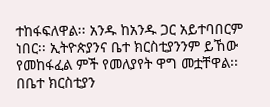ተከፋፍለዋል፡፡ አንዱ ከአንዱ ጋር አይተባበርም ነበር፡፡ ኢትዮጵያንና ቤተ ክርስቲያንንም ይኸው የመከፋፈል ምች የመለያየት ዋግ መቷቸዋል፡፡ በቤተ ክርስቲያን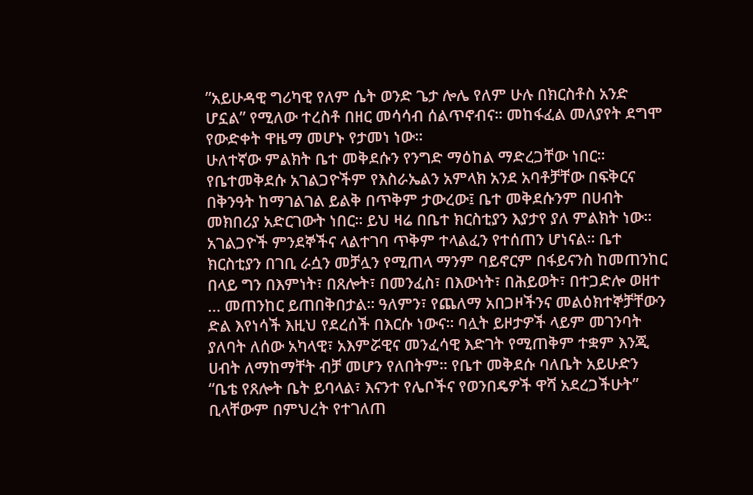”አይሁዳዊ ግሪካዊ የለም ሴት ወንድ ጌታ ሎሌ የለም ሁሉ በክርስቶስ አንድ ሆኗል” የሚለው ተረስቶ በዘር መሳሳብ ሰልጥኖብና፡፡ መከፋፈል መለያየት ደግሞ የውድቀት ዋዜማ መሆኑ የታመነ ነው፡፡
ሁለተኛው ምልክት ቤተ መቅደሱን የንግድ ማዕከል ማድረጋቸው ነበር፡፡ የቤተመቅደሱ አገልጋዮችም የእስራኤልን አምላክ አንደ አባቶቻቸው በፍቅርና በቅንዓት ከማገልገል ይልቅ በጥቅም ታውረው፤ ቤተ መቅደሱንም በሀብት መክበሪያ አድርገውት ነበር፡፡ ይህ ዛሬ በቤተ ክርስቲያን እያታየ ያለ ምልክት ነው፡፡ አገልጋዮች ምንደኞችና ላልተገባ ጥቅም ተላልፈን የተሰጠን ሆነናል፡፡ ቤተ ክርስቲያን በገቢ ራሷን መቻሏን የሚጠላ ማንም ባይኖርም በፋይናንስ ከመጠንከር በላይ ግን በእምነት፣ በጸሎት፣ በመንፈስ፣ በእውነት፣ በሕይወት፣ በተጋድሎ ወዘተ … መጠንከር ይጠበቅበታል፡፡ ዓለምን፣ የጨለማ አበጋዞችንና መልዕክተኞቻቸውን ድል እየነሳች እዚህ የደረሰች በእርሱ ነውና፡፡ ባሏት ይዞታዎች ላይም መገንባት ያለባት ለሰው አካላዊ፣ አእምሯዊና መንፈሳዊ እድገት የሚጠቅም ተቋም እንጂ ሀብት ለማከማቸት ብቻ መሆን የለበትም፡፡ የቤተ መቅደሱ ባለቤት አይሁድን “ቤቴ የጸሎት ቤት ይባላል፣ እናንተ የሌቦችና የወንበዴዎች ዋሻ አደረጋችሁት” ቢላቸውም በምህረት የተገለጠ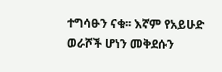ተግሳፁን ናቁ፡፡ እኛም የአይሁድ ወራሾች ሆነን መቅደሱን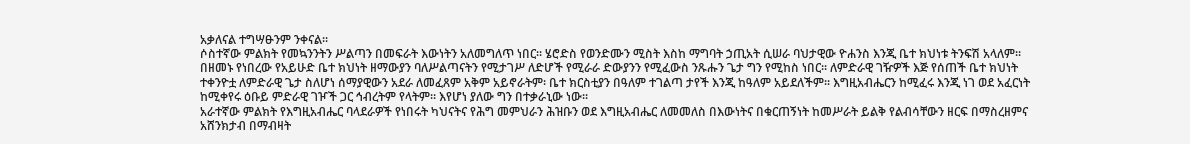አቃለናል ተግሣፁንም ንቀናል፡፡
ሶስተኛው ምልክት የመኳንንትን ሥልጣን በመፍራት እውነትን አለመግለጥ ነበር፡፡ ሄሮድስ የወንድሙን ሚስት እስከ ማግባት ኃጢአት ሲሠራ ባህታዊው ዮሐንስ እንጂ ቤተ ክህነቱ ትንፍሽ አላለም፡፡ በዘመኑ የነበረው የአይሁድ ቤተ ክህነት ዘማውያን ባለሥልጣናትን የሚታገሥ ለድሆች የሚራራ ድውያንን የሚፈውስ ንጹሑን ጌታ ግን የሚከስ ነበር፡፡ ለምድራዊ ገዥዎች እጅ የሰጠች ቤተ ክህነት ተቀንዮቷ ለምድራዊ ጌታ ስለሆነ ሰማያዊውን አደራ ለመፈጸም አቅም አይኖራትም፡ ቤተ ክርስቲያን በዓለም ተገልጣ ታየች እንጂ ከዓለም አይደለችም፡፡ እግዚአብሔርን ከሚፈሩ እንጂ ነገ ወደ አፈርነት ከሚቀየሩ ዕቡይ ምድራዊ ገዦች ጋር ኅብረትም የላትም፡፡ እየሆነ ያለው ግን በተቃራኒው ነው፡፡
አራተኛው ምልክት የእግዚአብሔር ባላደራዎች የነበሩት ካህናትና የሕግ መምህራን ሕዝቡን ወደ እግዚአብሔር ለመመለስ በእውነትና በቁርጠኝነት ከመሥራት ይልቅ የልብሳቸውን ዘርፍ በማስረዘምና አሸንክታብ በማብዛት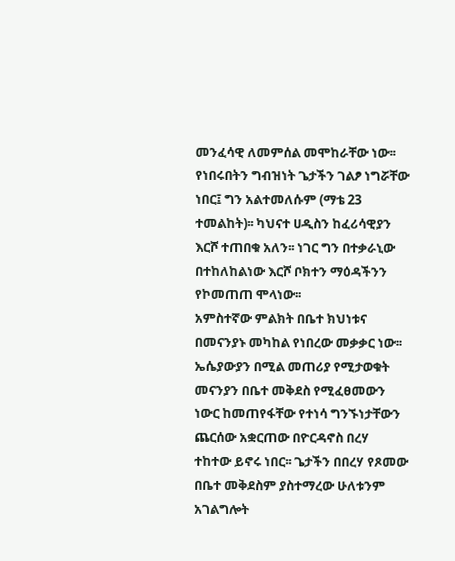መንፈሳዊ ለመምሰል መሞከራቸው ነው፡፡ የነበሩበትን ግብዝነት ጌታችን ገልፆ ነግሯቸው ነበር፤ ግን አልተመለሱም (ማቴ 23 ተመልከት)፡፡ ካህናተ ሀዲስን ከፈሪሳዊያን እርሾ ተጠበቁ አለን፡፡ ነገር ግን በተቃራኒው በተከለከልነው እርሾ ቦክተን ማዕዳችንን የኮመጠጠ ሞላነው፡፡
አምስተኛው ምልክት በቤተ ክህነቱና በመናንያኑ መካከል የነበረው መቃቃር ነው፡፡ ኤሴያውያን በሚል መጠሪያ የሚታወቁት መናንያን በቤተ መቅደስ የሚፈፀመውን ነውር ከመጠየፋቸው የተነሳ ግንኙነታቸውን ጨርሰው አቋርጠው በዮርዳኖስ በረሃ ተከተው ይኖሩ ነበር፡፡ ጌታችን በበረሃ የጾመው በቤተ መቅደስም ያስተማረው ሁለቱንም አገልግሎት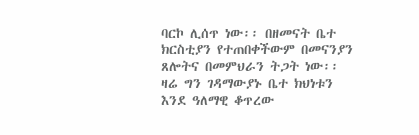ባርኮ ሊሰጥ ነው፡፡ በዘመናት ቤተ ክርስቲያን የተጠበቀችውም በመናንያን ጸሎትና በመምህራን ትጋት ነው፡፡ ዛሬ ግን ገዳማውያኑ ቤተ ክህነቱን እንደ ዓለማዊ ቆጥረው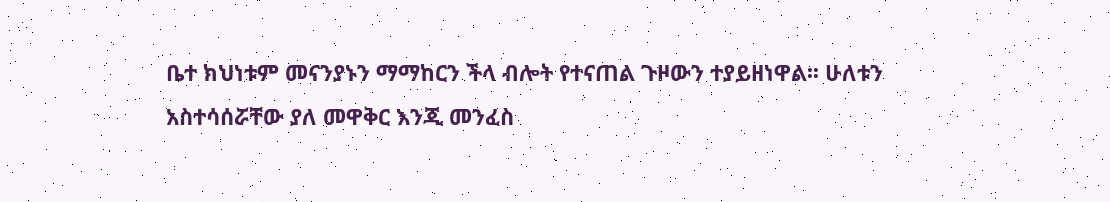ቤተ ክህነቱም መናንያኑን ማማከርን ችላ ብሎት የተናጠል ጉዞውን ተያይዘነዋል፡፡ ሁለቱን አስተሳሰሯቸው ያለ መዋቅር እንጂ መንፈስ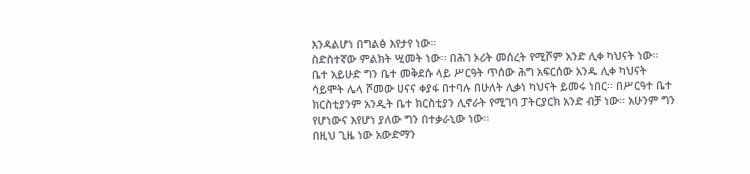እንዳልሆነ በግልፅ እየታየ ነው፡፡
ስድስተኛው ምልክት ሢመት ነው፡፡ በሕገ ኦሪት መሰረት የሚሾም አንድ ሊቀ ካህናት ነው፡፡ ቤተ አይሁድ ግን ቤተ መቅደሱ ላይ ሥርዓት ጥሰው ሕግ አፍርሰው አንዱ ሊቀ ካህናት ሳይሞት ሌላ ሾመው ሀናና ቀያፋ በተባሉ በሁለት ሊቃነ ካህናት ይመሩ ነበር፡፡ በሥርዓተ ቤተ ክርስቲያንም አንዲት ቤተ ክርስቲያን ሊኖራት የሚገባ ፓትርያርክ አንድ ብቻ ነው፡፡ አሁንም ግን የሆነውና እየሆነ ያለው ግን በተቃራኒው ነው፡፡
በዚህ ጊዜ ነው አውድማን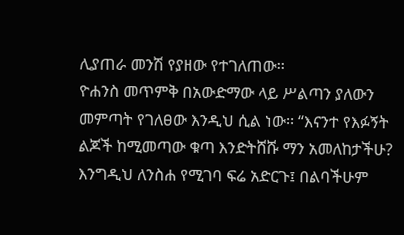ሊያጠራ መንሽ የያዘው የተገለጠው፡፡
ዮሐንስ መጥምቅ በአውድማው ላይ ሥልጣን ያለውን መምጣት የገለፀው እንዲህ ሲል ነው፡፡ “እናንተ የእፉኝት ልጆች ከሚመጣው ቁጣ እንድትሸሹ ማን አመለከታችሁ? እንግዲህ ለንስሐ የሚገባ ፍሬ አድርጉ፤ በልባችሁም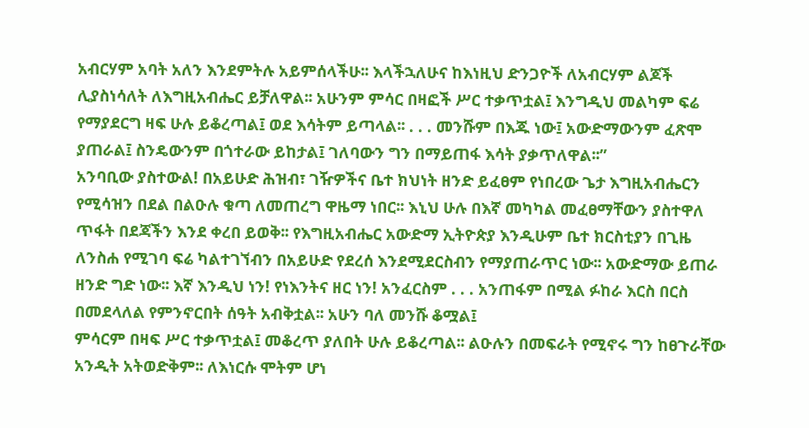አብርሃም አባት አለን እንደምትሉ አይምሰላችሁ፡፡ እላችኋለሁና ከእነዚህ ድንጋዮች ለአብርሃም ልጆች ሊያስነሳለት ለእግዚአብሔር ይቻለዋል፡፡ አሁንም ምሳር በዛፎች ሥር ተቃጥቷል፤ እንግዲህ መልካም ፍሬ የማያደርግ ዛፍ ሁሉ ይቆረጣል፤ ወደ እሳትም ይጣላል፡፡ . . . መንሹም በእጁ ነው፤ አውድማውንም ፈጽሞ ያጠራል፤ ስንዴውንም በጎተራው ይከታል፤ ገለባውን ግን በማይጠፋ እሳት ያቃጥለዋል፡፡”
አንባቢው ያስተውል! በአይሁድ ሕዝብ፣ ገዥዎችና ቤተ ክህነት ዘንድ ይፈፀም የነበረው ጌታ እግዚአብሔርን የሚሳዝን በደል በልዑሉ ቁጣ ለመጠረግ ዋዜማ ነበር፡፡ እኒህ ሁሉ በእኛ መካካል መፈፀማቸውን ያስተዋለ ጥፋት በደጃችን እንደ ቀረበ ይወቅ፡፡ የእግዚአብሔር አውድማ ኢትዮጵያ እንዲሁም ቤተ ክርስቲያን በጊዜ ለንስሐ የሚገባ ፍሬ ካልተገኘብን በአይሁድ የደረሰ እንደሚደርስብን የማያጠራጥር ነው፡፡ አውድማው ይጠራ ዘንድ ግድ ነው፡፡ እኛ እንዲህ ነን! የነእንትና ዘር ነን! አንፈርስም . . . አንጠፋም በሚል ፉከራ እርስ በርስ በመደላለል የምንኖርበት ሰዓት አብቅቷል፡፡ አሁን ባለ መንሹ ቆሟል፤
ምሳርም በዛፍ ሥር ተቃጥቷል፤ መቆረጥ ያለበት ሁሉ ይቆረጣል፡፡ ልዑሉን በመፍራት የሚኖሩ ግን ከፀጉራቸው አንዲት አትወድቅም፡፡ ለእነርሱ ሞትም ሆነ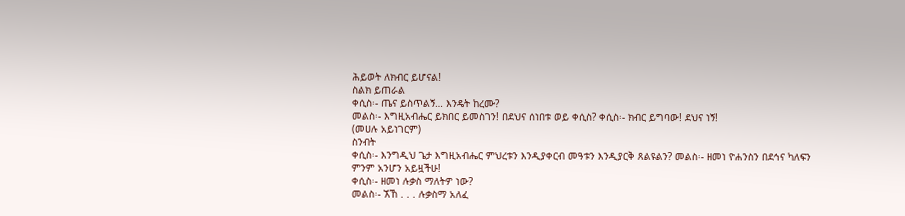ሕይወት ለክብር ይሆናል!
ስልክ ይጠራል
ቀሲስ፡- ጤና ይስጥልኝ… እንዴት ከረሙ?
መልስ፡- እግዚአብሔር ይክበር ይመስገን! በደህና ሰነበቱ ወይ ቀሲስ? ቀሲስ፡- ክብር ይግባው! ደህና ነኝ!
(መሀሉ አይነገርም)
ስንብት
ቀሲስ፡- እንግዲህ ጌታ እግዚአብሔር ምህረቱን እንዲያቀርብ መዓቱን እንዲያርቅ ጸልዩልን? መልስ፡- ዘመነ ዮሐንስን በደኅና ካለፍን ምንም አንሆን አይዟችሁ!
ቀሲስ፡- ዘመነ ሉቃስ ማለትዎ ነው?
መልስ፡- ኧኸ . . . ሉቃስማ አለፈ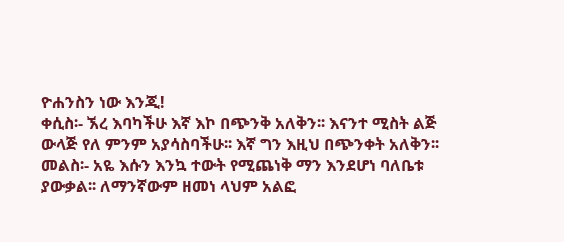ዮሐንስን ነው እንጂ!
ቀሲስ፡- ኧረ እባካችሁ እኛ እኮ በጭንቅ አለቅን፡፡ እናንተ ሚስት ልጅ ውላጅ የለ ምንም አያሳስባችሁ፡፡ እኛ ግን እዚህ በጭንቀት አለቅን፡፡
መልስ፡- አዬ እሱን እንኳ ተውት የሚጨነቅ ማን እንደሆነ ባለቤቱ ያውቃል፡፡ ለማንኛውም ዘመነ ላህም አልፎ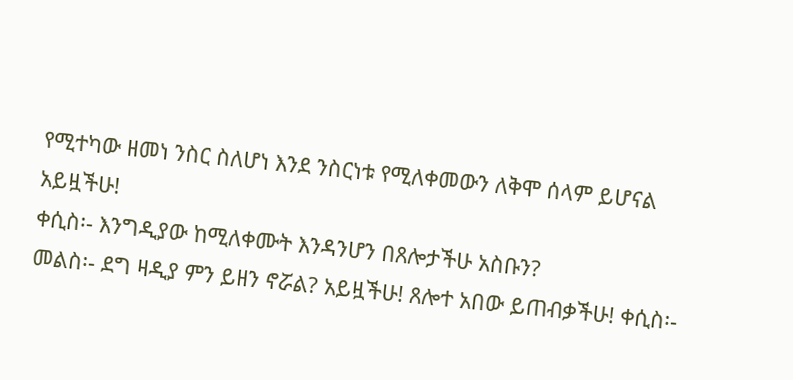የሚተካው ዘመነ ንስር ስለሆነ እንደ ንስርነቱ የሚለቀመውን ለቅሞ ሰላም ይሆናል አይዟችሁ!
ቀሲስ፡- እንግዲያው ከሚለቀሙት እንዳንሆን በጸሎታችሁ አስቡን?
መልስ፡- ደግ ዛዲያ ምን ይዘን ኖሯል? አይዟችሁ! ጸሎተ አበው ይጠብቃችሁ! ቀሲስ፡-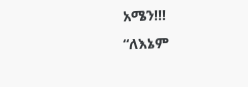አሜን!!!
“ለእኔም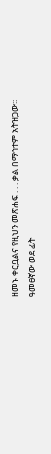ዘመኑ ቀርቧልና የዚህን መጽሐፍ . . . ቃል በማኅተም አትዝጋው፡፡ ዓመፀኛው ወደ ፊት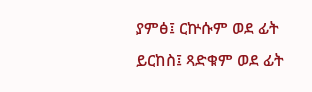ያምፅ፤ ርኵሱም ወደ ፊት ይርከስ፤ ጻድቁም ወደ ፊት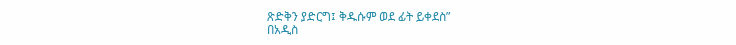ጽድቅን ያድርግ፤ ቅዱሱም ወደ ፊት ይቀደስ”
በአዲስ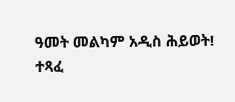ዓመት መልካም አዲስ ሕይወት!
ተጻፈ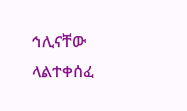ኅሊናቸው ላልተቀሰፈ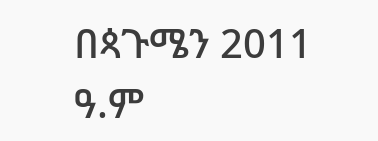በጳጉሜን 2011 ዓ.ም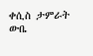ቀሲስ ታምራት ውቤ